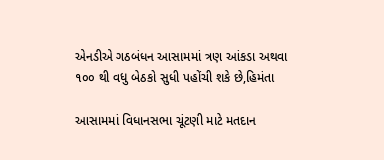એનડીએ ગઠબંધન આસામમાં ત્રણ આંકડા અથવા ૧૦૦ થી વધુ બેઠકો સુધી પહોંચી શકે છે,હિમંતા

આસામમાં વિધાનસભા ચૂંટણી માટે મતદાન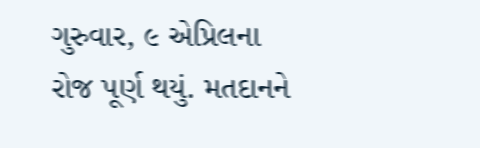ગુરુવાર, ૯ એપ્રિલના રોજ પૂર્ણ થયું. મતદાનને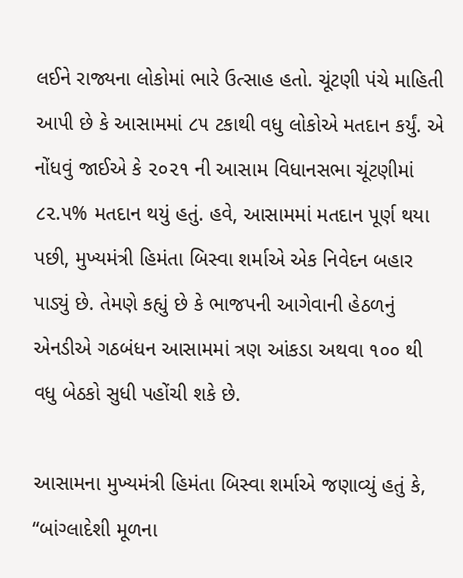લઈને રાજ્યના લોકોમાં ભારે ઉત્સાહ હતો. ચૂંટણી પંચે માહિતી આપી છે કે આસામમાં ૮૫ ટકાથી વધુ લોકોએ મતદાન કર્યું. એ નોંધવું જાઈએ કે ૨૦૨૧ ની આસામ વિધાનસભા ચૂંટણીમાં ૮૨.૫% મતદાન થયું હતું. હવે, આસામમાં મતદાન પૂર્ણ થયા પછી, મુખ્યમંત્રી હિમંતા બિસ્વા શર્માએ એક નિવેદન બહાર પાડ્યું છે. તેમણે કહ્યું છે કે ભાજપની આગેવાની હેઠળનું એનડીએ ગઠબંધન આસામમાં ત્રણ આંકડા અથવા ૧૦૦ થી વધુ બેઠકો સુધી પહોંચી શકે છે.

આસામના મુખ્યમંત્રી હિમંતા બિસ્વા શર્માએ જણાવ્યું હતું કે, “બાંગ્લાદેશી મૂળના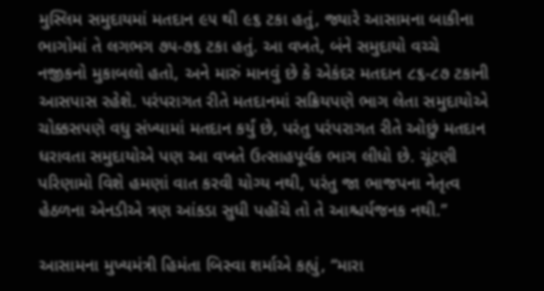મુસ્લિમ સમુદાયમાં મતદાન ૯૫ થી ૯૬ ટકા હતું, જ્યારે આસામના બાકીના ભાગોમાં તે લગભગ ૭૫-૭૬ ટકા હતું. આ વખતે, બંને સમુદાયો વચ્ચે નજીકનો મુકાબલો હતો, અને મારું માનવું છે કે એકંદર મતદાન ૮૬-૮૭ ટકાની આસપાસ રહેશે. પરંપરાગત રીતે મતદાનમાં સક્રિયપણે ભાગ લેતા સમુદાયોએ ચોક્કસપણે વધુ સંખ્યામાં મતદાન કર્યું છે, પરંતુ પરંપરાગત રીતે ઓછું મતદાન ધરાવતા સમુદાયોએ પણ આ વખતે ઉત્સાહપૂર્વક ભાગ લીધો છે. ચૂંટણી પરિણામો વિશે હમણાં વાત કરવી યોગ્ય નથી, પરંતુ જા ભાજપના નેતૃત્વ હેઠળના એનડીએ ત્રણ આંકડા સુધી પહોંચે તો તે આશ્ચર્યજનક નથી.”

આસામના મુખ્યમંત્રી હિમંતા બિસ્વા શર્માએ કહ્યું, “મારા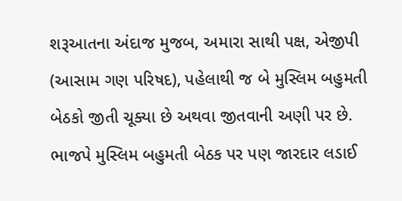શરૂઆતના અંદાજ મુજબ, અમારા સાથી પક્ષ, એજીપી (આસામ ગણ પરિષદ), પહેલાથી જ બે મુસ્લિમ બહુમતી બેઠકો જીતી ચૂક્યા છે અથવા જીતવાની અણી પર છે. ભાજપે મુસ્લિમ બહુમતી બેઠક પર પણ જારદાર લડાઈ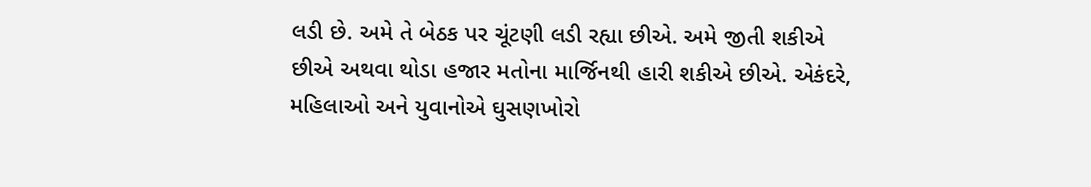લડી છે. અમે તે બેઠક પર ચૂંટણી લડી રહ્યા છીએ. અમે જીતી શકીએ છીએ અથવા થોડા હજાર મતોના માર્જિનથી હારી શકીએ છીએ. એકંદરે, મહિલાઓ અને યુવાનોએ ઘુસણખોરો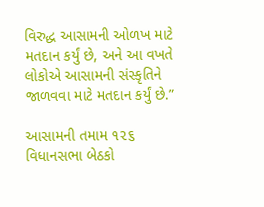વિરુદ્ધ આસામની ઓળખ માટે મતદાન કર્યું છે, અને આ વખતે લોકોએ આસામની સંસ્કૃતિને જાળવવા માટે મતદાન કર્યું છે.”

આસામની તમામ ૧૨૬ વિધાનસભા બેઠકો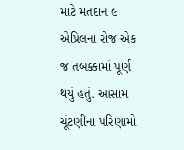માટે મતદાન ૯ એપ્રિલના રોજ એક જ તબક્કામાં પૂર્ણ થયું હતું. આસામ ચૂંટણીના પરિણામો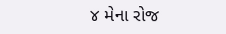૪ મેના રોજ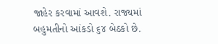જાહેર કરવામાં આવશે. રાજ્યમાં બહુમતીનો આંકડો ૬૪ બેઠકો છે.